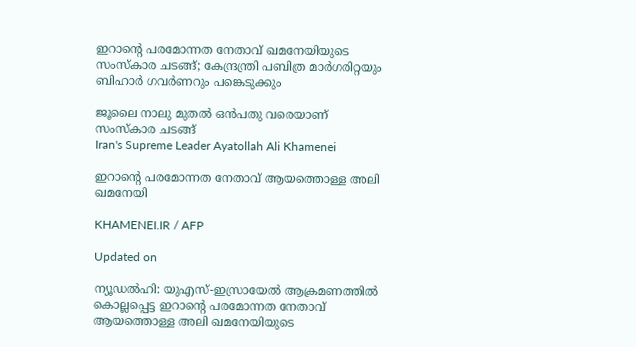ഇറാന്റെ പരമോന്നത നേതാവ് ഖമനേയിയുടെ സംസ്‌കാര ചടങ്ങ്; കേന്ദ്രന്ത്രി പബിത്ര മാര്‍ഗരിറ്റയും ബിഹാര്‍ ഗവര്‍ണറും പങ്കെടുക്കും

ജൂലൈ നാലു മുതല്‍ ഒന്‍പതു വരെയാണ് സംസ്‌കാര ചടങ്ങ്
Iran's Supreme Leader Ayatollah Ali Khamenei

ഇറാന്റെ പരമോന്നത നേതാവ് ആയത്തൊള്ള അലി ഖമനേയി

KHAMENEI.IR / AFP

Updated on

ന്യൂഡല്‍ഹി: യുഎസ്-ഇസ്രായേല്‍ ആക്രമണത്തില്‍ കൊല്ലപ്പെട്ട ഇറാന്റെ പരമോന്നത നേതാവ് ആയത്തൊള്ള അലി ഖമനേയിയുടെ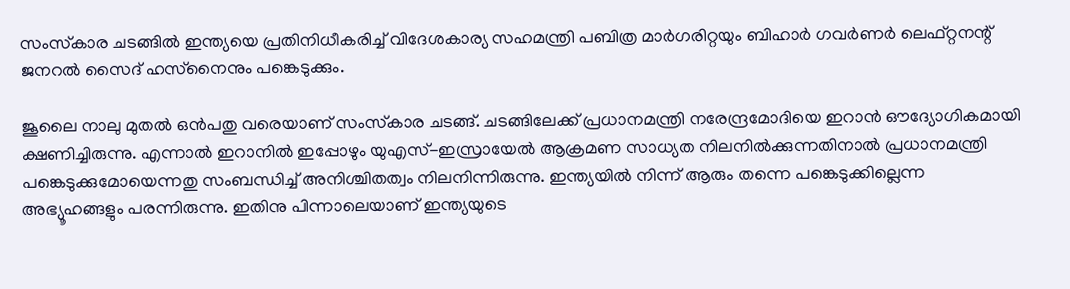സംസ്‌കാര ചടങ്ങില്‍ ഇന്ത്യയെ പ്രതിനിധീകരിച്ച് വിദേശകാര്യ സഹമന്ത്രി പബിത്ര മാര്‍ഗരിറ്റയും ബിഹാര്‍ ഗവര്‍ണര്‍ ലെഫ്റ്റനന്റ് ജനറല്‍ സൈദ് ഹസ്‌നൈനും പങ്കെടുക്കും.

ജൂലൈ നാലു മുതല്‍ ഒന്‍പതു വരെയാണ് സംസ്‌കാര ചടങ്ങ്. ചടങ്ങിലേക്ക് പ്രധാനമന്ത്രി നരേന്ദ്രമോദിയെ ഇറാന്‍ ഔദ്യോഗികമായി ക്ഷണിച്ചിരുന്നു. എന്നാല്‍ ഇറാനില്‍ ഇപ്പോഴും യുഎസ്-ഇസ്രായേല്‍ ആക്രമണ സാധ്യത നിലനില്‍ക്കുന്നതിനാല്‍ പ്രധാനമന്ത്രി പങ്കെടുക്കുമോയെന്നതു സംബന്ധിച്ച് അനിശ്ചിതത്വം നിലനിന്നിരുന്നു. ഇന്ത്യയില്‍ നിന്ന് ആരും തന്നെ പങ്കെടുക്കില്ലെന്ന അഭ്യൂഹങ്ങളും പരന്നിരുന്നു. ഇതിനു പിന്നാലെയാണ് ഇന്ത്യയുടെ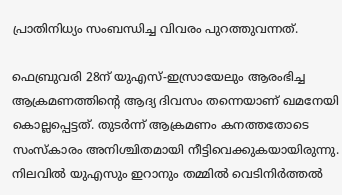പ്രാതിനിധ്യം സംബന്ധിച്ച വിവരം പുറത്തുവന്നത്.

ഫെബ്രുവരി 28ന് യുഎസ്-ഇസ്രായേലും ആരംഭിച്ച ആക്രമണത്തിന്റെ ആദ്യ ദിവസം തന്നെയാണ് ഖമനേയി കൊല്ലപ്പെട്ടത്. തുടര്‍ന്ന് ആക്രമണം കനത്തതോടെ സംസ്‌കാരം അനിശ്ചിതമായി നീട്ടിവെക്കുകയായിരുന്നു. നിലവില്‍ യുഎസും ഇറാനും തമ്മില്‍ വെടിനിര്‍ത്തല്‍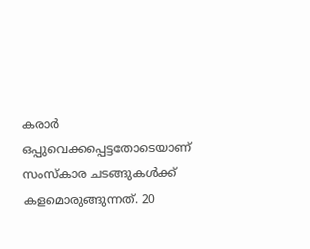കരാര്‍ ഒപ്പുവെക്കപ്പെട്ടതോടെയാണ് സംസ്‌കാര ചടങ്ങുകള്‍ക്ക് കളമൊരുങ്ങുന്നത്. 20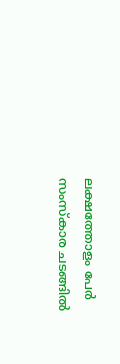ലക്ഷത്തോളം പേര്‍ സംസ്‌കാര ചടങ്ങില്‍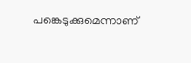പങ്കെടുക്കുമെന്നാണ്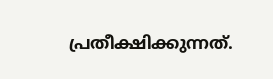പ്രതീക്ഷിക്കുന്നത്.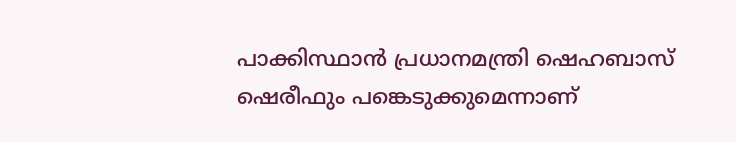പാക്കിസ്ഥാന്‍ പ്രധാനമന്ത്രി ഷെഹബാസ് ഷെരീഫും പങ്കെടുക്കുമെന്നാണ്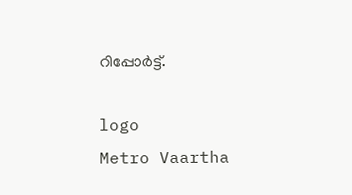റിപ്പോര്‍ട്ട്.

logo
Metro Vaartha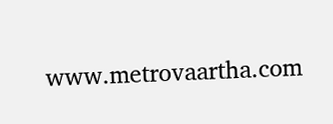www.metrovaartha.com